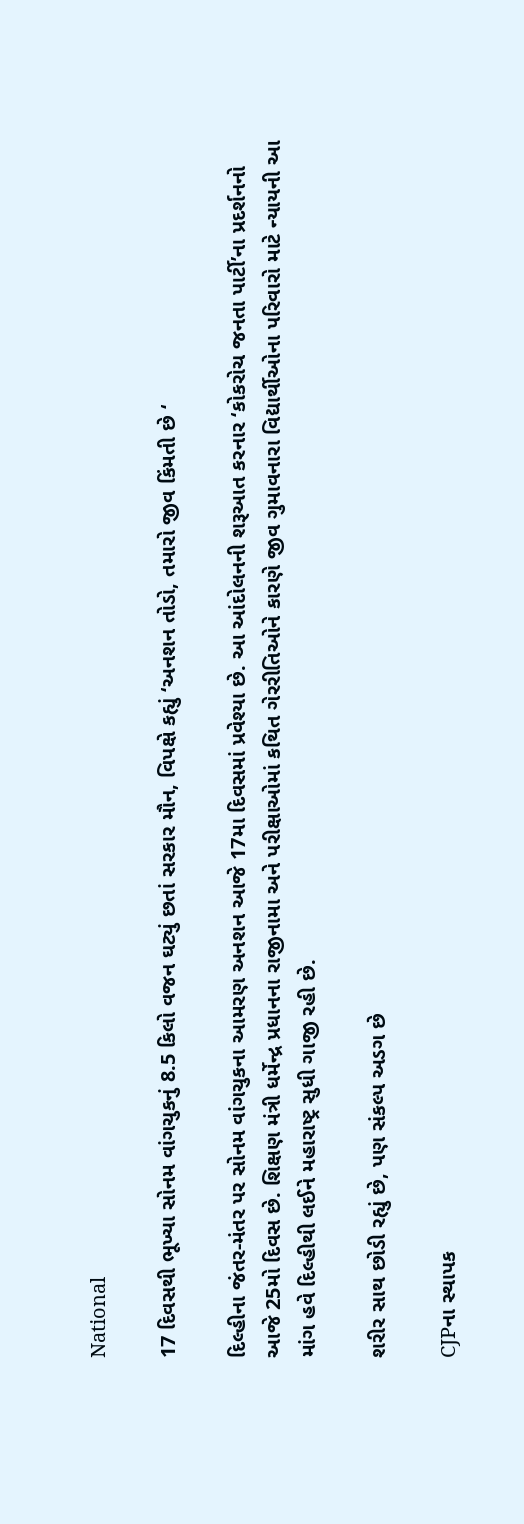National

17 દિવસથી ભૂખ્યા સોનમ વાંગચુકનું 8.5 કિલો વજન ઘટ્યું છતાં સરકાર મૌન, વિપક્ષે કહ્યું ‘અનશન તોડો, તમારો જીવ કિંમતી છે ‘

દિલ્હીના જંતર-મંતર પર સોનમ વાંગચુકના આમરણ અનશન આજે 17મા દિવસમાં પ્રવેશ્યા છે. આ આંદોલનની શરૂઆત કરનાર ‘કોકરોચ જનતા પાર્ટી’ના પ્રદર્શનનો આજે 25મો દિવસ છે. શિક્ષણ મંત્રી ધર્મેન્દ્ર પ્રધાનના રાજીનામા અને પરીક્ષાઓમાં કથિત ગેરરીતિઓને કારણે જીવ ગુમાવનારા વિદ્યાર્થીઓના પરિવારો માટે ન્યાયની આ માંગ હવે દિલ્હીથી લઈને મહારાષ્ટ્ર સુધી ગાજી રહી છે.

શરીર સાથ છોડી રહ્યું છે, પણ સંકલ્પ અડગ છે

CJPના સ્થાપક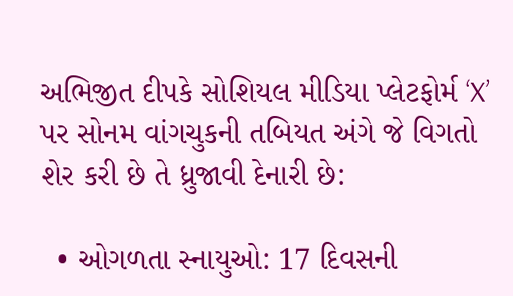અભિજીત દીપકે સોશિયલ મીડિયા પ્લેટફોર્મ ‘X’ પર સોનમ વાંગચુકની તબિયત અંગે જે વિગતો શેર કરી છે તે ધ્રુજાવી દેનારી છે:

  • ઓગળતા સ્નાયુઓ: 17 દિવસની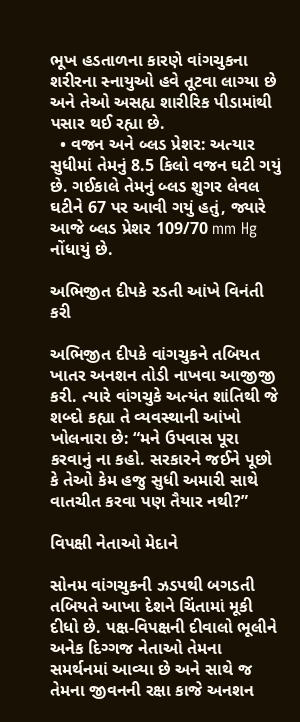ભૂખ હડતાળના કારણે વાંગચુકના શરીરના સ્નાયુઓ હવે તૂટવા લાગ્યા છે અને તેઓ અસહ્ય શારીરિક પીડામાંથી પસાર થઈ રહ્યા છે.
  • વજન અને બ્લડ પ્રેશર: અત્યાર સુધીમાં તેમનું 8.5 કિલો વજન ઘટી ગયું છે. ગઈકાલે તેમનું બ્લડ શુગર લેવલ ઘટીને 67 પર આવી ગયું હતું, જ્યારે આજે બ્લડ પ્રેશર 109/70 mm Hg નોંધાયું છે.

અભિજીત દીપકે રડતી આંખે વિનંતી કરી

અભિજીત દીપકે વાંગચુકને તબિયત ખાતર અનશન તોડી નાખવા આજીજી કરી. ત્યારે વાંગચુકે અત્યંત શાંતિથી જે શબ્દો કહ્યા તે વ્યવસ્થાની આંખો ખોલનારા છે: “મને ઉપવાસ પૂરા કરવાનું ના કહો. સરકારને જઈને પૂછો કે તેઓ કેમ હજુ સુધી અમારી સાથે વાતચીત કરવા પણ તૈયાર નથી?”

વિપક્ષી નેતાઓ મેદાને

સોનમ વાંગચુકની ઝડપથી બગડતી તબિયતે આખા દેશને ચિંતામાં મૂકી દીધો છે. પક્ષ-વિપક્ષની દીવાલો ભૂલીને અનેક દિગ્ગજ નેતાઓ તેમના સમર્થનમાં આવ્યા છે અને સાથે જ તેમના જીવનની રક્ષા કાજે અનશન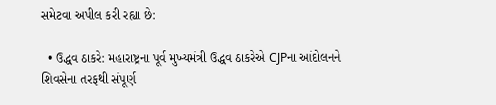સમેટવા અપીલ કરી રહ્યા છે:

  • ઉદ્ધવ ઠાકરે: મહારાષ્ટ્રના પૂર્વ મુખ્યમંત્રી ઉદ્ધવ ઠાકરેએ CJPના આંદોલનને શિવસેના તરફથી સંપૂર્ણ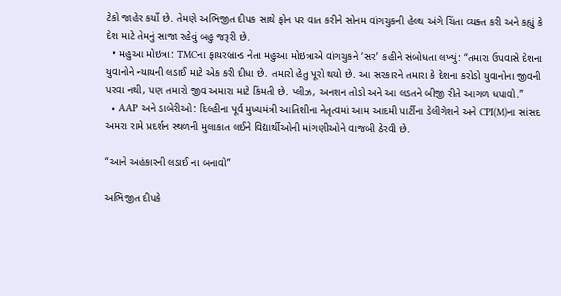ટેકો જાહેર કર્યો છે. તેમણે અભિજીત દીપક સાથે ફોન પર વાત કરીને સોનમ વાંગચુકની હેલ્થ અંગે ચિંતા વ્યક્ત કરી અને કહ્યું કે દેશ માટે તેમનું સાજા રહેવું બહુ જરૂરી છે.
  • મહુઆ મોઇત્રા: TMCના ફાયરબ્રાન્ડ નેતા મહુઆ મોઇત્રાએ વાંગચુકને ‘સર’ કહીને સંબોધતા લખ્યું: “તમારા ઉપવાસે દેશના યુવાનોને ન્યાયની લડાઈ માટે એક કરી દીધા છે. તમારો હેતુ પૂરો થયો છે. આ સરકારને તમારા કે દેશના કરોડો યુવાનોના જીવની પરવા નથી, પણ તમારો જીવ અમારા માટે કિંમતી છે. પ્લીઝ, અનશન તોડો અને આ લડતને બીજી રીતે આગળ ધપાવો.”
  • AAP અને ડાબેરીઓ: દિલ્હીના પૂર્વ મુખ્યમંત્રી આતિશીના નેતૃત્વમાં આમ આદમી પાર્ટીના ડેલીગેશને અને CPI(M)ના સાંસદ અમરા રામે પ્રદર્શન સ્થળની મુલાકાત લઈને વિદ્યાર્થીઓની માંગણીઓને વાજબી ઠેરવી છે.

“આને અહંકારની લડાઈ ના બનાવો”

અભિજીત દીપકે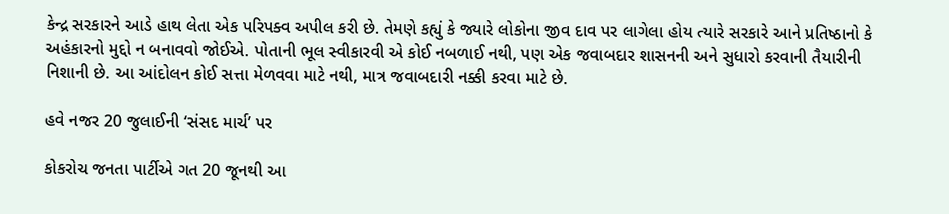કેન્દ્ર સરકારને આડે હાથ લેતા એક પરિપક્વ અપીલ કરી છે. તેમણે કહ્યું કે જ્યારે લોકોના જીવ દાવ પર લાગેલા હોય ત્યારે સરકારે આને પ્રતિષ્ઠાનો કે અહંકારનો મુદ્દો ન બનાવવો જોઈએ. પોતાની ભૂલ સ્વીકારવી એ કોઈ નબળાઈ નથી, પણ એક જવાબદાર શાસનની અને સુધારો કરવાની તૈયારીની નિશાની છે. આ આંદોલન કોઈ સત્તા મેળવવા માટે નથી, માત્ર જવાબદારી નક્કી કરવા માટે છે.

હવે નજર 20 જુલાઈની ‘સંસદ માર્ચ’ પર

કોકરોચ જનતા પાર્ટીએ ગત 20 જૂનથી આ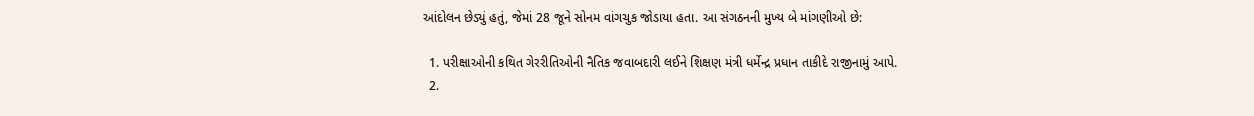આંદોલન છેડ્યું હતું, જેમાં 28 જૂને સોનમ વાંગચુક જોડાયા હતા. આ સંગઠનની મુખ્ય બે માંગણીઓ છે:

  1. પરીક્ષાઓની કથિત ગેરરીતિઓની નૈતિક જવાબદારી લઈને શિક્ષણ મંત્રી ધર્મેન્દ્ર પ્રધાન તાકીદે રાજીનામું આપે.
  2.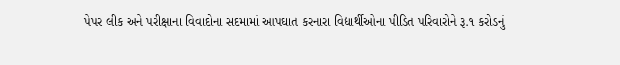પેપર લીક અને પરીક્ષાના વિવાદોના સદમામાં આપઘાત કરનારા વિદ્યાર્થીઓના પીડિત પરિવારોને રૂ.૧ કરોડનું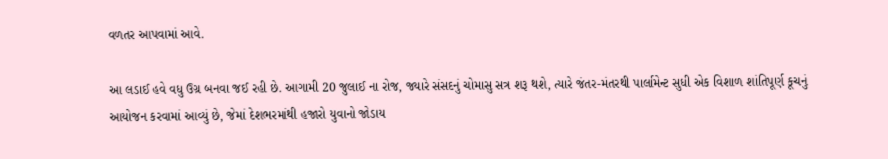વળતર આપવામાં આવે.

આ લડાઈ હવે વધુ ઉગ્ર બનવા જઈ રહી છે. આગામી 20 જુલાઈ ના રોજ, જ્યારે સંસદનું ચોમાસુ સત્ર શરૂ થશે, ત્યારે જંતર-મંતરથી પાર્લામેન્ટ સુધી એક વિશાળ શાંતિપૂર્ણ કૂચનું આયોજન કરવામાં આવ્યું છે, જેમાં દેશભરમાંથી હજારો યુવાનો જોડાય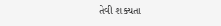તેવી શક્યતા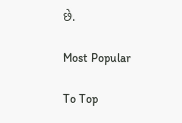છે.

Most Popular

To Top